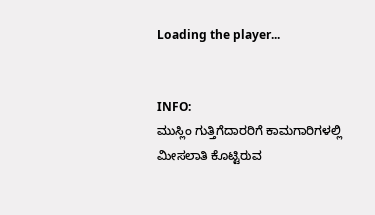Loading the player...


INFO:
ಮುಸ್ಲಿಂ ಗುತ್ತಿಗೆದಾರರಿಗೆ ಕಾಮಗಾರಿಗಳಲ್ಲಿ ಮೀಸಲಾತಿ ಕೊಟ್ಟಿರುವ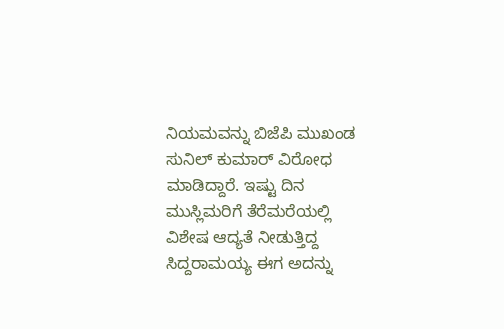ನಿಯಮವನ್ನು ಬಿಜೆಪಿ ಮುಖಂಡ ಸುನಿಲ್ ಕುಮಾರ್ ವಿರೋಧ ಮಾಡಿದ್ದಾರೆ. ಇಷ್ಟು ದಿ‌ನ ಮುಸ್ಲಿಮರಿಗೆ ತೆರೆಮರೆಯಲ್ಲಿ ವಿಶೇಷ ಆದ್ಯತೆ ನೀಡುತ್ತಿದ್ದ ಸಿದ್ದರಾಮಯ್ಯ ಈಗ ಅದನ್ನು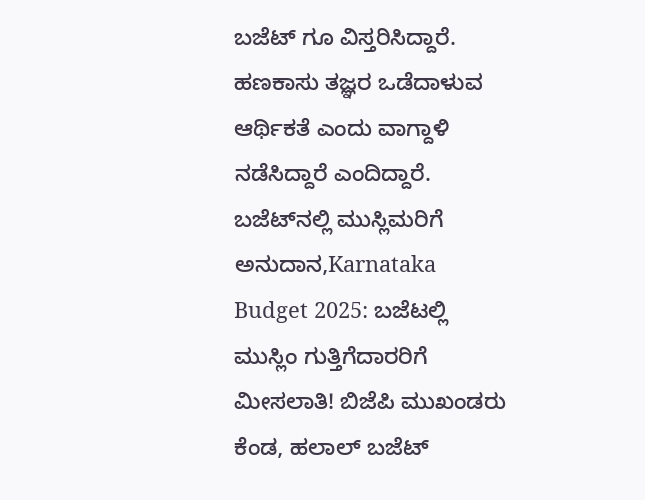ಬಜೆಟ್ ಗೂ ವಿಸ್ತರಿಸಿದ್ದಾರೆ. ಹಣಕಾಸು ತಜ್ಞರ ಒಡೆದಾಳುವ ಆರ್ಥಿಕತೆ ಎಂದು ವಾಗ್ದಾಳಿ ನಡೆಸಿದ್ದಾರೆ ಎಂದಿದ್ದಾರೆ.
ಬಜೆಟ್‌ನಲ್ಲಿ ಮುಸ್ಲಿಮರಿಗೆ ಅನುದಾನ,Karnataka Budget 2025: ಬಜೆಟಲ್ಲಿ ಮುಸ್ಲಿಂ ಗುತ್ತಿಗೆದಾರರಿಗೆ ಮೀಸಲಾತಿ! ಬಿಜೆಪಿ ಮುಖಂಡರು ಕೆಂಡ, ಹಲಾಲ್‌ ಬಜೆಟ್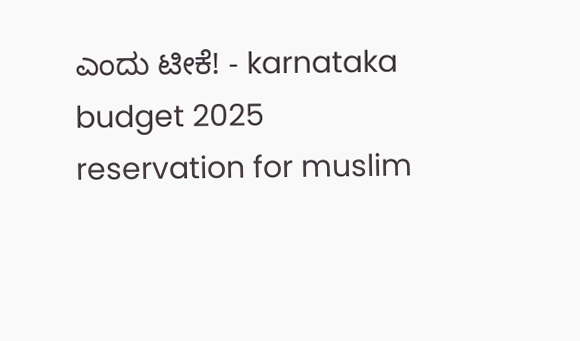ಎಂದು ಟೀಕೆ! - karnataka budget 2025 reservation for muslim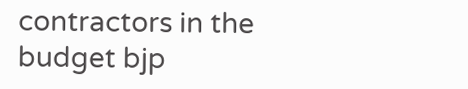contractors in the budget bjp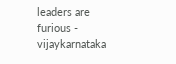leaders are furious - vijaykarnataka